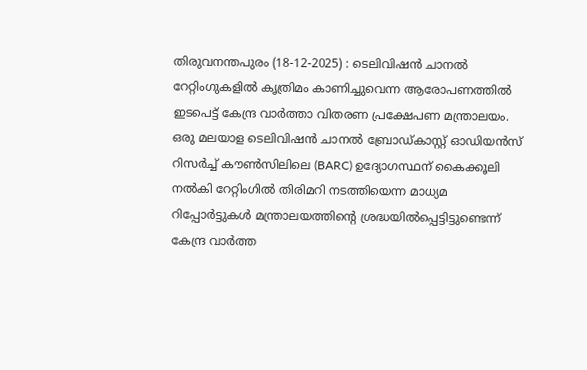തിരുവനന്തപുരം (18-12-2025) : ടെലിവിഷൻ ചാനൽ റേറ്റിംഗുകളിൽ കൃത്രിമം കാണിച്ചുവെന്ന ആരോപണത്തിൽ ഇടപെട്ട് കേന്ദ്ര വാർത്താ വിതരണ പ്രക്ഷേപണ മന്ത്രാലയം. ഒരു മലയാള ടെലിവിഷൻ ചാനൽ ബ്രോഡ്കാസ്റ്റ് ഓഡിയൻസ് റിസർച്ച് കൗൺസിലിലെ (BARC) ഉദ്യോഗസ്ഥന് കൈക്കൂലി നൽകി റേറ്റിംഗിൽ തിരിമറി നടത്തിയെന്ന മാധ്യമ റിപ്പോർട്ടുകൾ മന്ത്രാലയത്തിന്റെ ശ്രദ്ധയിൽപ്പെട്ടിട്ടുണ്ടെന്ന് കേന്ദ്ര വാർത്ത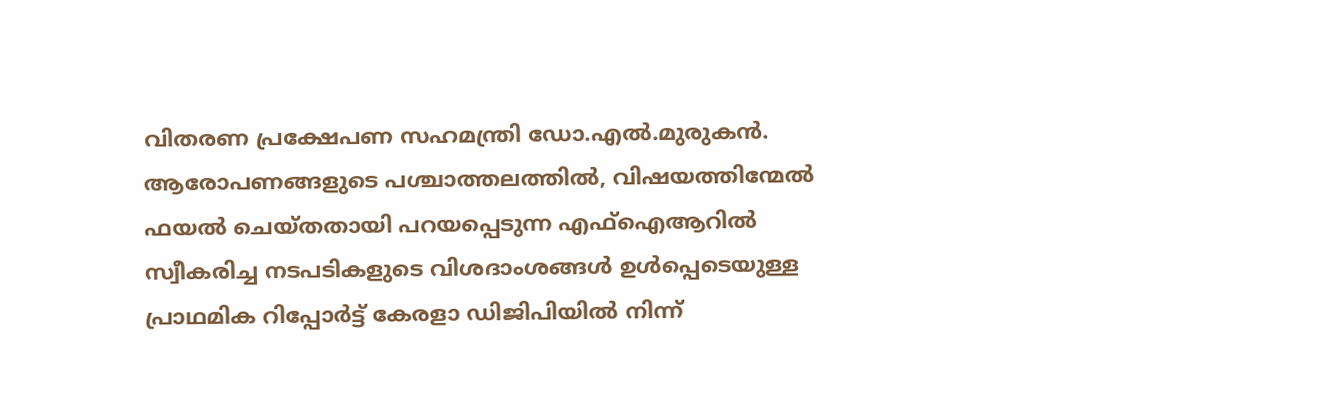വിതരണ പ്രക്ഷേപണ സഹമന്ത്രി ഡോ.എൽ.മുരുകൻ.
ആരോപണങ്ങളുടെ പശ്ചാത്തലത്തിൽ, വിഷയത്തിന്മേൽ ഫയൽ ചെയ്തതായി പറയപ്പെടുന്ന എഫ്ഐആറിൽ സ്വീകരിച്ച നടപടികളുടെ വിശദാംശങ്ങൾ ഉൾപ്പെടെയുള്ള പ്രാഥമിക റിപ്പോർട്ട് കേരളാ ഡിജിപിയിൽ നിന്ന്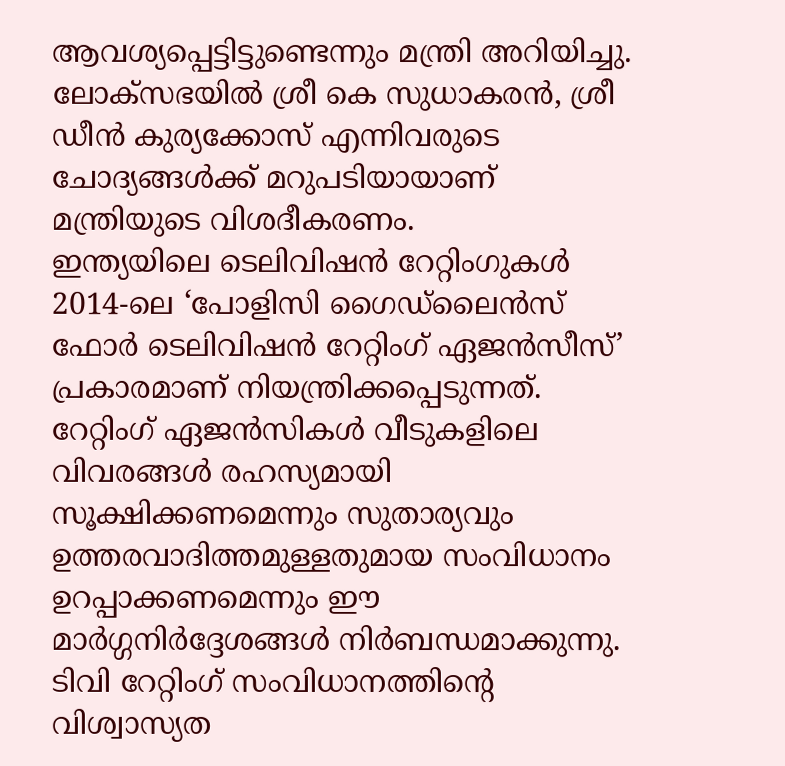ആവശ്യപ്പെട്ടിട്ടുണ്ടെന്നും മന്ത്രി അറിയിച്ചു. ലോക്സഭയിൽ ശ്രീ കെ സുധാകരൻ, ശ്രീ ഡീൻ കുര്യക്കോസ് എന്നിവരുടെ ചോദ്യങ്ങൾക്ക് മറുപടിയായാണ് മന്ത്രിയുടെ വിശദീകരണം.
ഇന്ത്യയിലെ ടെലിവിഷൻ റേറ്റിംഗുകൾ 2014-ലെ ‘പോളിസി ഗൈഡ്ലൈൻസ് ഫോർ ടെലിവിഷൻ റേറ്റിംഗ് ഏജൻസീസ്’ പ്രകാരമാണ് നിയന്ത്രിക്കപ്പെടുന്നത്. റേറ്റിംഗ് ഏജൻസികൾ വീടുകളിലെ വിവരങ്ങൾ രഹസ്യമായി സൂക്ഷിക്കണമെന്നും സുതാര്യവും ഉത്തരവാദിത്തമുള്ളതുമായ സംവിധാനം ഉറപ്പാക്കണമെന്നും ഈ മാർഗ്ഗനിർദ്ദേശങ്ങൾ നിർബന്ധമാക്കുന്നു. ടിവി റേറ്റിംഗ് സംവിധാനത്തിന്റെ വിശ്വാസ്യത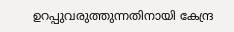ഉറപ്പുവരുത്തുന്നതിനായി കേന്ദ്ര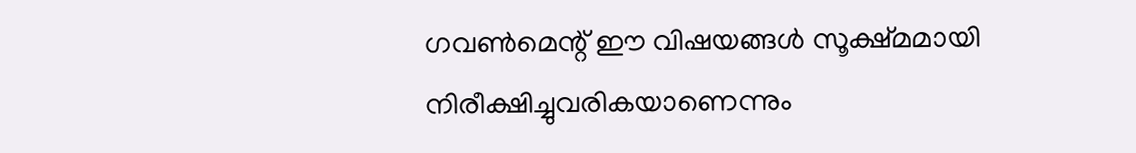ഗവൺമെന്റ് ഈ വിഷയങ്ങൾ സൂക്ഷ്മമായി നിരീക്ഷിച്ചുവരികയാണെന്നും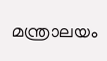മന്ത്രാലയം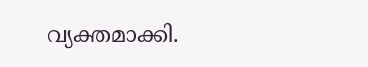വ്യക്തമാക്കി.